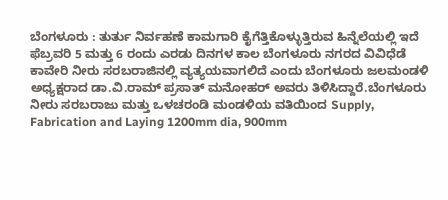ಬೆಂಗಳೂರು : ತುರ್ತು ನಿರ್ವಹಣೆ ಕಾಮಗಾರಿ ಕೈಗೆತ್ತಿಕೊಳ್ಳುತ್ತಿರುವ ಹಿನ್ನೆಲೆಯಲ್ಲಿ ಇದೆ ಫೆಬ್ರವರಿ 5 ಮತ್ತು 6 ರಂದು ಎರಡು ದಿನಗಳ ಕಾಲ ಬೆಂಗಳೂರು ನಗರದ ವಿವಿಧೆಡೆ ಕಾವೇರಿ ನೀರು ಸರಬರಾಜಿನಲ್ಲಿ ವ್ಯತ್ಯಯವಾಗಲಿದೆ ಎಂದು ಬೆಂಗಳೂರು ಜಲಮಂಡಳಿ ಅಧ್ಯಕ್ಷರಾದ ಡಾ.ವಿ.ರಾಮ್ ಪ್ರಸಾತ್ ಮನೋಹರ್ ಅವರು ತಿಳಿಸಿದ್ದಾರೆ.ಬೆಂಗಳೂರು ನೀರು ಸರಬರಾಜು ಮತ್ತು ಒಳಚರಂಡಿ ಮಂಡಳಿಯ ವತಿಯಿಂದ Supply, Fabrication and Laying 1200mm dia, 900mm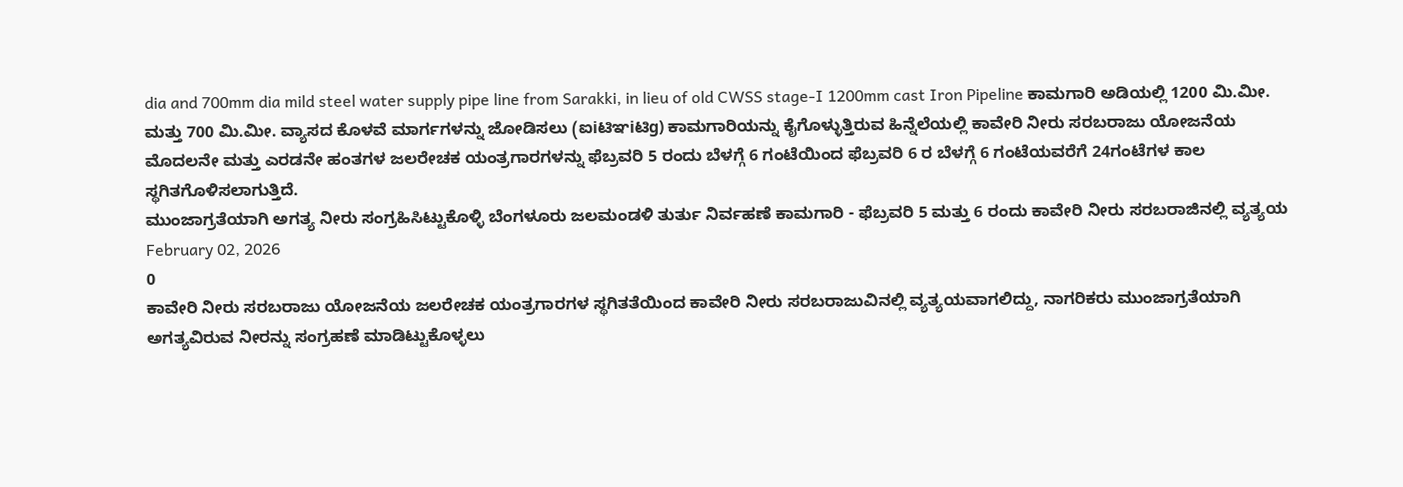dia and 700mm dia mild steel water supply pipe line from Sarakki, in lieu of old CWSS stage-I 1200mm cast Iron Pipeline ಕಾಮಗಾರಿ ಅಡಿಯಲ್ಲಿ 1200 ಮಿ.ಮೀ. ಮತ್ತು 700 ಮಿ.ಮೀ. ವ್ಯಾಸದ ಕೊಳವೆ ಮಾರ್ಗಗಳನ್ನು ಜೋಡಿಸಲು (ಐiಟಿಞiಟಿg) ಕಾಮಗಾರಿಯನ್ನು ಕೈಗೊಳ್ಳುತ್ತಿರುವ ಹಿನ್ನೆಲೆಯಲ್ಲಿ ಕಾವೇರಿ ನೀರು ಸರಬರಾಜು ಯೋಜನೆಯ ಮೊದಲನೇ ಮತ್ತು ಎರಡನೇ ಹಂತಗಳ ಜಲರೇಚಕ ಯಂತ್ರಗಾರಗಳನ್ನು ಫೆಬ್ರವರಿ 5 ರಂದು ಬೆಳಗ್ಗೆ 6 ಗಂಟೆಯಿಂದ ಫೆಬ್ರವರಿ 6 ರ ಬೆಳಗ್ಗೆ 6 ಗಂಟೆಯವರೆಗೆ 24ಗಂಟೆಗಳ ಕಾಲ ಸ್ಥಗಿತಗೊಳಿಸಲಾಗುತ್ತಿದೆ.
ಮುಂಜಾಗ್ರತೆಯಾಗಿ ಅಗತ್ಯ ನೀರು ಸಂಗ್ರಹಿಸಿಟ್ಟುಕೊಳ್ಳಿ ಬೆಂಗಳೂರು ಜಲಮಂಡಳಿ ತುರ್ತು ನಿರ್ವಹಣೆ ಕಾಮಗಾರಿ - ಫೆಬ್ರವರಿ 5 ಮತ್ತು 6 ರಂದು ಕಾವೇರಿ ನೀರು ಸರಬರಾಜಿನಲ್ಲಿ ವ್ಯತ್ಯಯ
February 02, 2026
0
ಕಾವೇರಿ ನೀರು ಸರಬರಾಜು ಯೋಜನೆಯ ಜಲರೇಚಕ ಯಂತ್ರಗಾರಗಳ ಸ್ಥಗಿತತೆಯಿಂದ ಕಾವೇರಿ ನೀರು ಸರಬರಾಜುವಿನಲ್ಲಿ ವ್ಯತ್ಯಯವಾಗಲಿದ್ದು, ನಾಗರಿಕರು ಮುಂಜಾಗ್ರತೆಯಾಗಿ ಅಗತ್ಯವಿರುವ ನೀರನ್ನು ಸಂಗ್ರಹಣೆ ಮಾಡಿಟ್ಟುಕೊಳ್ಳಲು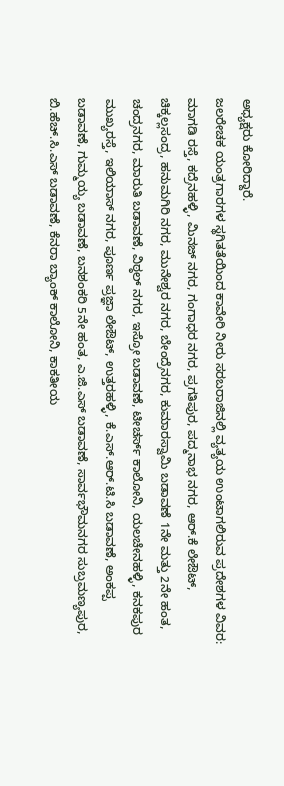ಅಧ್ಯಕ್ಷರು ಕೋರಿದ್ದಾರೆ.
ಜಲರೇಚಕ ಯಂತ್ರಗಾರಗಳ ಸ್ಥಗಿತತೆಯಿಂದ ಕಾವೇರಿ ನೀರು ಸರಬರಾಜಿನಲ್ಲಿ ವ್ಯತ್ಯಯ ಉಂಟಾಗಲಿರುವ ಪ್ರದೇಶಗಳ ವಿವರ: ಮಾಗಡಿ ರಸ್ತೆ, ಕದ್ರೆನಹಳ್ಳಿ, ಮಿನಜ್ ನಗರ, ಗಂಗಾಧರ ನಗರ, ಪ್ರಗತಿಪುರ, ಪದ್ಮನಾಭ ನಗರ, ಆರ್.ಕೆ ಲೇಔಟ್, ಚಿಕ್ಕಲ್ಲಸಂದ್ರ, ಹನುಮಗಿರಿ ನಗರ, ಮುನೇಶ್ವರ ನಗರ, ಬೇಂದ್ರೆನಗರ, ಕುಮಾರಸ್ವಾಮಿ ಬಡಾವಣೆ 1ನೇ ಮತ್ತು 2ನೇ ಹಂತ, ಚಂದ್ರನಗರ, ಮಾರುತಿ ಬಡಾವಣೆ, ವಿಠ್ಠಲ್ ನಗರ, ಇಸ್ರೋ ಬಡಾವಣೆ, ಟೀಚರ್ಸ್ ಕಾಲೋನಿ, ಯಲಚೇನಹಳ್ಳಿ, ಕನಕಪುರ ಮುಖ್ಯರಸ್ತೆ, ಇಲಿಯಾಸ್ ನಗರ, ಪೂರ್ಣ ಪ್ರಜ್ಞಾ ಲೇಔಟ್, ಉತ್ತರಹಳ್ಳಿ, ಕೆ.ಎಸ್.ಆರ್.ಟಿ.ಸಿ ಬಡಾವಣೆ, ಅಂಕಪ್ಪ ಬಡಾವಣೆ, ಗುಮ್ಮಯ್ಯ ಬಡಾವಣೆ, ಬನಶಂಕರಿ 5ನೇ ಹಂತ, ಎ.ಜಿ.ಎಸ್ ಬಡಾವಣೆ, ಸಾರ್ವಭೌಮನಗರ ಸುಬ್ರಮಣ್ಯಪುರ, ಬಿ.ಹೆಚ್.ಸಿ.ಎಸ್ ಬಡಾವಣೆ, ಕೆನರಾ ಬ್ಯಾಂಕ್ ಕಾಲೋನಿ, ಕಾಕತೀಯ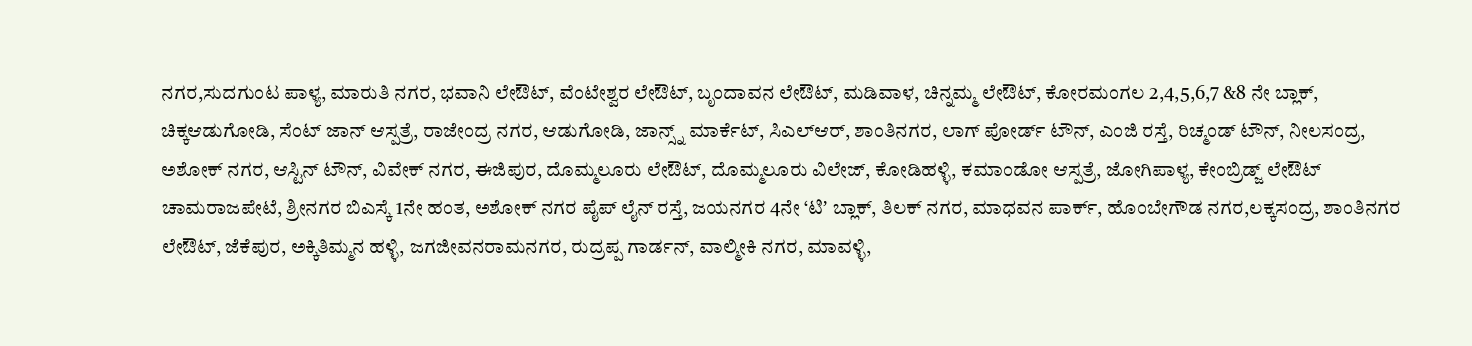ನಗರ,ಸುದಗುಂಟ ಪಾಳ್ಯ, ಮಾರುತಿ ನಗರ, ಭವಾನಿ ಲೇಔಟ್, ವೆಂಟೇಶ್ವರ ಲೇಔಟ್, ಬೃಂದಾವನ ಲೇಔಟ್, ಮಡಿವಾಳ, ಚಿನ್ನಮ್ಮ ಲೇಔಟ್, ಕೋರಮಂಗಲ 2,4,5,6,7 &8 ನೇ ಬ್ಲಾಕ್, ಚಿಕ್ಕಆಡುಗೋಡಿ, ಸೆಂಟ್ ಜಾನ್ ಆಸ್ಪತ್ರೆ, ರಾಜೇಂದ್ರ ನಗರ, ಆಡುಗೋಡಿ, ಜಾನ್ಸ್ನ್ ಮಾರ್ಕೆಟ್, ಸಿಎಲ್ಆರ್, ಶಾಂತಿನಗರ, ಲಾಗ್ ಪೋರ್ಡ್ ಟೌನ್, ಎಂಜಿ ರಸ್ತೆ, ರಿಚ್ಮಂಡ್ ಟೌನ್, ನೀಲಸಂದ್ರ, ಅಶೋಕ್ ನಗರ, ಆಸ್ಟಿನ್ ಟೌನ್, ವಿವೇಕ್ ನಗರ, ಈಜಿಪುರ, ದೊಮ್ಮಲೂರು ಲೇಔಟ್, ದೊಮ್ಮಲೂರು ವಿಲೇಜ್, ಕೋಡಿಹಳ್ಳಿ, ಕಮಾಂಡೋ ಆಸ್ಪತ್ರೆ, ಜೋಗಿಪಾಳ್ಯ, ಕೇಂಬ್ರಿಡ್ಜ್ ಲೇಔಟ್ ಚಾಮರಾಜಪೇಟೆ, ಶ್ರೀನಗರ ಬಿಎಸ್ಕೆ 1ನೇ ಹಂತ, ಅಶೋಕ್ ನಗರ ಪೈಪ್ ಲೈನ್ ರಸ್ತೆ, ಜಯನಗರ 4ನೇ ‘ಟಿʼ ಬ್ಲಾಕ್, ತಿಲಕ್ ನಗರ, ಮಾಧವನ ಪಾರ್ಕ್, ಹೊಂಬೇಗೌಡ ನಗರ,ಲಕ್ಕಸಂದ್ರ, ಶಾಂತಿನಗರ ಲೇಔಟ್, ಜೆಕೆಪುರ, ಅಕ್ಕಿತಿಮ್ಮನ ಹಳ್ಳಿ, ಜಗಜೀವನರಾಮನಗರ, ರುದ್ರಪ್ಪ ಗಾರ್ಡನ್, ವಾಲ್ಮೀಕಿ ನಗರ, ಮಾವಳ್ಳಿ,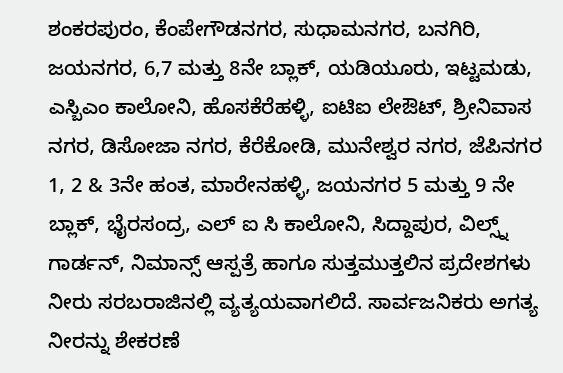ಶಂಕರಪುರಂ, ಕೆಂಪೇಗೌಡನಗರ, ಸುಧಾಮನಗರ, ಬನಗಿರಿ, ಜಯನಗರ, 6,7 ಮತ್ತು 8ನೇ ಬ್ಲಾಕ್, ಯಡಿಯೂರು, ಇಟ್ಟಮಡು, ಎಸ್ಬಿಎಂ ಕಾಲೋನಿ, ಹೊಸಕೆರೆಹಳ್ಳಿ, ಐಟಿಐ ಲೇಔಟ್, ಶ್ರೀನಿವಾಸ ನಗರ, ಡಿಸೋಜಾ ನಗರ, ಕೆರೆಕೋಡಿ, ಮುನೇಶ್ವರ ನಗರ, ಜೆಪಿನಗರ 1, 2 & 3ನೇ ಹಂತ, ಮಾರೇನಹಳ್ಳಿ, ಜಯನಗರ 5 ಮತ್ತು 9 ನೇ ಬ್ಲಾಕ್, ಭೈರಸಂದ್ರ, ಎಲ್ ಐ ಸಿ ಕಾಲೋನಿ, ಸಿದ್ದಾಪುರ, ವಿಲ್ಸ್ನ್ ಗಾರ್ಡನ್, ನಿಮಾನ್ಸ್ ಆಸ್ಪತ್ರೆ ಹಾಗೂ ಸುತ್ತಮುತ್ತಲಿನ ಪ್ರದೇಶಗಳು ನೀರು ಸರಬರಾಜಿನಲ್ಲಿ ವ್ಯತ್ಯಯವಾಗಲಿದೆ. ಸಾರ್ವಜನಿಕರು ಅಗತ್ಯ ನೀರನ್ನು ಶೇಕರಣೆ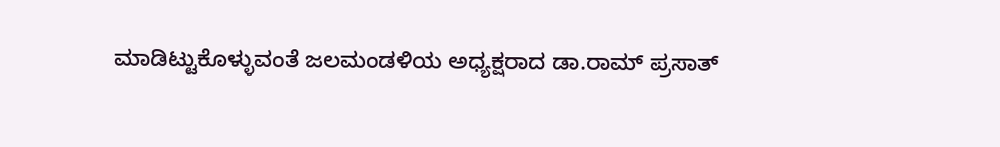ಮಾಡಿಟ್ಟುಕೊಳ್ಳುವಂತೆ ಜಲಮಂಡಳಿಯ ಅಧ್ಯಕ್ಷರಾದ ಡಾ.ರಾಮ್ ಪ್ರಸಾತ್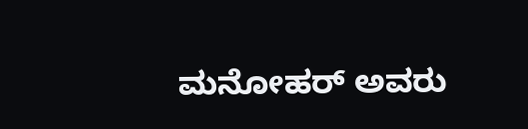ಮನೋಹರ್ ಅವರು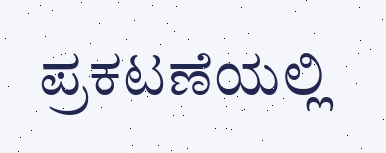ಪ್ರಕಟಣೆಯಲ್ಲಿ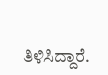ತಿಳಿಸಿದ್ದಾರೆ.